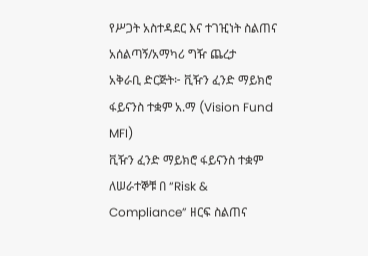የሥጋት አስተዳደር እና ተገዢነት ስልጠና አሰልጣኝ/አማካሪ ግዥ ጨረታ
አቅራቢ ድርጅት፦ ቪዥን ፈንድ ማይክሮ ፋይናንስ ተቋም አ.ማ (Vision Fund MFI)
ቪዥን ፈንድ ማይክሮ ፋይናንስ ተቋም ለሠራተኞቹ በ “Risk & Compliance” ዘርፍ ስልጠና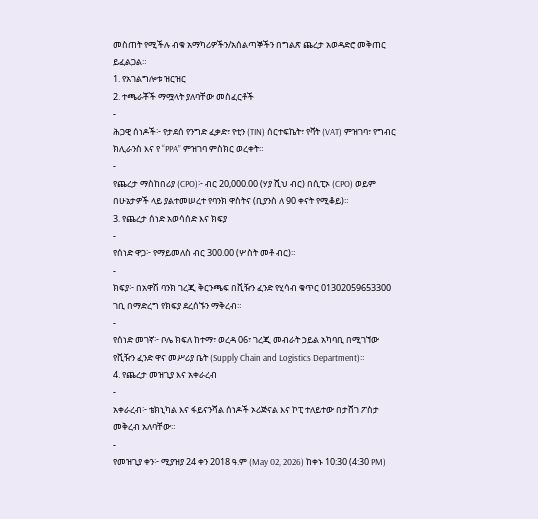መስጠት የሚችሉ ብቁ አማካሪዎችን/አሰልጣኞችን በግልጽ ጨረታ አወዳድሮ መቅጠር ይፈልጋል።
1. የአገልግሎቱ ዝርዝር
2. ተጫራቾች ማሟላት ያለባቸው መስፈርቶች
-
ሕጋዊ ሰነዶች፦ የታደሰ የንግድ ፈቃድ፣ የቲን (TIN) ሰርተፍኬት፣ የቫት (VAT) ምዝገባ፣ የግብር ክሊራንስ እና የ “PPA” ምዝገባ ምስክር ወረቀት።
-
የጨረታ ማስከበሪያ (CPO)፦ ብር 20,000.00 (ሃያ ሺህ ብር) በሲፒኦ (CPO) ወይም በሁኔታዎች ላይ ያልተመሠረተ የባንክ ዋስትና (ቢያንስ ለ 90 ቀናት የሚቆይ)።
3. የጨረታ ሰነድ አወሳሰድ እና ክፍያ
-
የሰነድ ዋጋ፦ የማይመለስ ብር 300.00 (ሦስት መቶ ብር)።
-
ክፍያ፦ በአዋሽ ባንክ ገረጂ ቅርንጫፍ በቪዥን ፈንድ የሂሳብ ቁጥር 01302059653300 ገቢ በማድረግ የክፍያ ደረሰኙን ማቅረብ።
-
የሰነድ መገኛ፦ ቦሌ ክፍለ ከተማ፣ ወረዳ 06፣ ገረጂ መብራት ኃይል አካባቢ በሚገኘው የቪዥን ፈንድ ዋና መሥሪያ ቤት (Supply Chain and Logistics Department)።
4. የጨረታ መዝጊያ እና አቀራረብ
-
አቀራረብ፦ ቴክኒካል እና ፋይናንሻል ሰነዶች ኦሪጅናል እና ኮፒ ተለይተው በታሸገ ፖስታ መቅረብ አለባቸው።
-
የመዝጊያ ቀን፦ ሚያዝያ 24 ቀን 2018 ዓ.ም (May 02, 2026) ከቀኑ 10:30 (4:30 PM)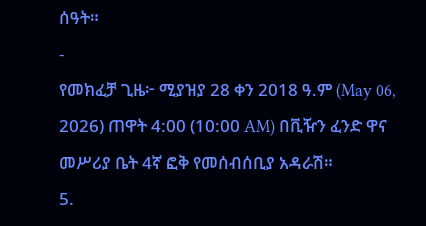ሰዓት።
-
የመክፈቻ ጊዜ፦ ሚያዝያ 28 ቀን 2018 ዓ.ም (May 06, 2026) ጠዋት 4:00 (10:00 AM) በቪዥን ፈንድ ዋና መሥሪያ ቤት 4ኛ ፎቅ የመሰብሰቢያ አዳራሽ።
5.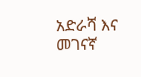አድራሻ እና መገናኛ